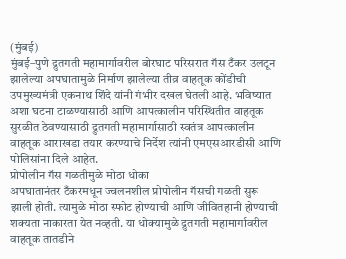(मुंबई)
मुंबई–पुणे द्रुतगती महामार्गावरील बोरघाट परिसरात गॅस टँकर उलटून झालेल्या अपघातामुळे निर्माण झालेल्या तीव्र वाहतूक कोंडीची उपमुख्यमंत्री एकनाथ शिंदे यांनी गंभीर दखल घेतली आहे. भविष्यात अशा घटना टाळण्यासाठी आणि आपत्कालीन परिस्थितीत वाहतूक सुरळीत ठेवण्यासाठी द्रुतगती महामार्गासाठी स्वतंत्र आपत्कालीन वाहतूक आराखडा तयार करण्याचे निर्देश त्यांनी एमएसआरडीसी आणि पोलिसांना दिले आहेत.
प्रोपोलीन गॅस गळतीमुळे मोठा धोका
अपघातानंतर टँकरमधून ज्वलनशील प्रोपोलीन गॅसची गळती सुरू झाली होती. त्यामुळे मोठा स्फोट होण्याची आणि जीवितहानी होण्याची शक्यता नाकारता येत नव्हती. या धोक्यामुळे द्रुतगती महामार्गावरील वाहतूक तातडीने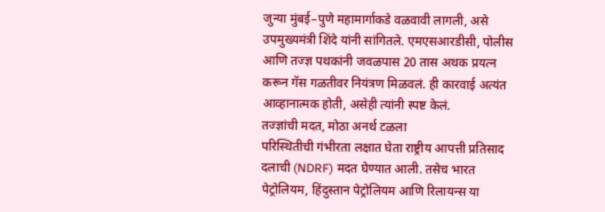जुन्या मुंबई–पुणे महामार्गाकडे वळवावी लागली, असे उपमुख्यमंत्री शिंदे यांनी सांगितले. एमएसआरडीसी, पोलीस आणि तज्ज्ञ पथकांनी जवळपास 20 तास अथक प्रयत्न करून गॅस गळतीवर नियंत्रण मिळवलं. ही कारवाई अत्यंत आव्हानात्मक होती, असेही त्यांनी स्पष्ट केलं.
तज्ज्ञांची मदत, मोठा अनर्थ टळला
परिस्थितीची गंभीरता लक्षात घेता राष्ट्रीय आपत्ती प्रतिसाद दलाची (NDRF) मदत घेण्यात आली. तसेच भारत पेट्रोलियम, हिंदुस्तान पेट्रोलियम आणि रिलायन्स या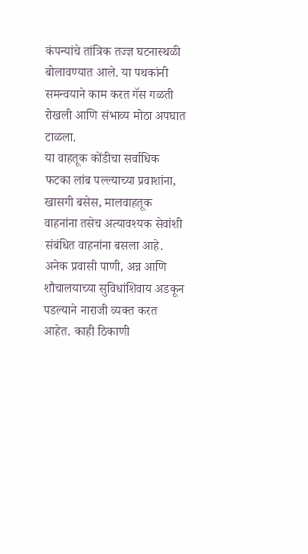कंपन्यांचे तांत्रिक तज्ज्ञ घटनास्थळी बोलावण्यात आले. या पथकांनी समन्वयाने काम करत गॅस गळती रोखली आणि संभाव्य मोठा अपघात टाळला.
या वाहतूक कोंडीचा सर्वाधिक फटका लांब पल्ल्याच्या प्रवाशांना, खासगी बसेस, मालवाहतूक वाहनांना तसेच अत्यावश्यक सेवांशी संबंधित वाहनांना बसला आहे. अनेक प्रवासी पाणी, अन्न आणि शौचालयाच्या सुविधांशिवाय अडकून पडल्याने नाराजी व्यक्त करत आहेत. काही ठिकाणी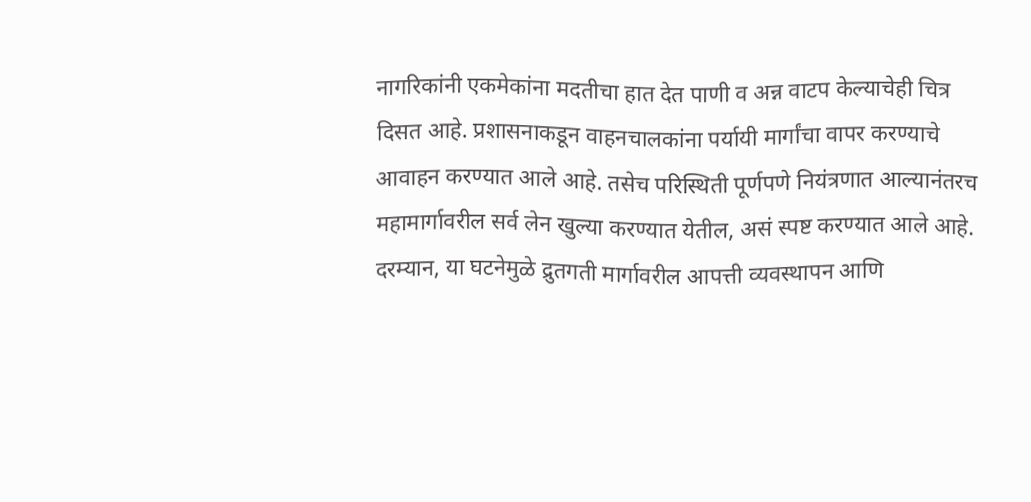नागरिकांनी एकमेकांना मदतीचा हात देत पाणी व अन्न वाटप केल्याचेही चित्र दिसत आहे. प्रशासनाकडून वाहनचालकांना पर्यायी मार्गांचा वापर करण्याचे आवाहन करण्यात आले आहे. तसेच परिस्थिती पूर्णपणे नियंत्रणात आल्यानंतरच महामार्गावरील सर्व लेन खुल्या करण्यात येतील, असं स्पष्ट करण्यात आले आहे. दरम्यान, या घटनेमुळे द्रुतगती मार्गावरील आपत्ती व्यवस्थापन आणि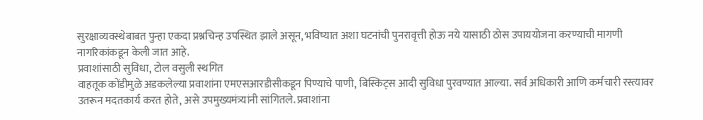सुरक्षाव्यवस्थेबाबत पुन्हा एकदा प्रश्नचिन्ह उपस्थित झाले असून, भविष्यात अशा घटनांची पुनरावृत्ती होऊ नये यासाठी ठोस उपाययोजना करण्याची मागणी नागरिकांकडून केली जात आहे.
प्रवाशांसाठी सुविधा, टोल वसुली स्थगित
वाहतूक कोंडीमुळे अडकलेल्या प्रवाशांना एमएसआरडीसीकडून पिण्याचे पाणी, बिस्किट्स आदी सुविधा पुरवण्यात आल्या. सर्व अधिकारी आणि कर्मचारी रस्त्यावर उतरून मदतकार्य करत होते, असे उपमुख्यमंत्र्यांनी सांगितले. प्रवाशांना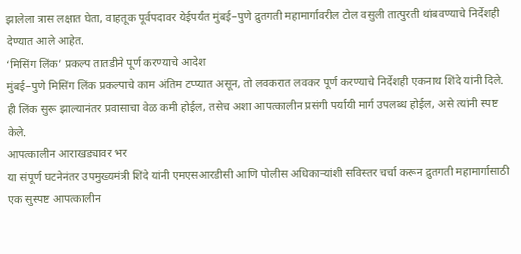झालेला त्रास लक्षात घेता, वाहतूक पूर्वपदावर येईपर्यंत मुंबई–पुणे द्रुतगती महामार्गावरील टोल वसुली तात्पुरती थांबवण्याचे निर्देशही देण्यात आले आहेत.
‘मिसिंग लिंक’ प्रकल्प तातडीने पूर्ण करण्याचे आदेश
मुंबई–पुणे मिसिंग लिंक प्रकल्पाचे काम अंतिम टप्प्यात असून, तो लवकरात लवकर पूर्ण करण्याचे निर्देशही एकनाथ शिंदे यांनी दिले. ही लिंक सुरू झाल्यानंतर प्रवासाचा वेळ कमी होईल, तसेच अशा आपत्कालीन प्रसंगी पर्यायी मार्ग उपलब्ध होईल, असे त्यांनी स्पष्ट केले.
आपत्कालीन आराखड्यावर भर
या संपूर्ण घटनेनंतर उपमुख्यमंत्री शिंदे यांनी एमएसआरडीसी आणि पोलीस अधिकाऱ्यांशी सविस्तर चर्चा करून द्रुतगती महामार्गासाठी एक सुस्पष्ट आपत्कालीन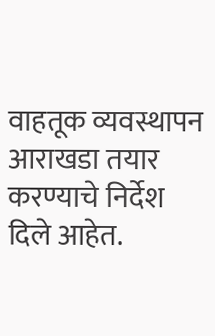वाहतूक व्यवस्थापन आराखडा तयार करण्याचे निर्देश दिले आहेत.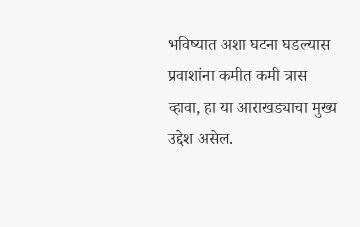भविष्यात अशा घटना घडल्यास प्रवाशांना कमीत कमी त्रास व्हावा, हा या आराखड्याचा मुख्य उद्देश असेल.